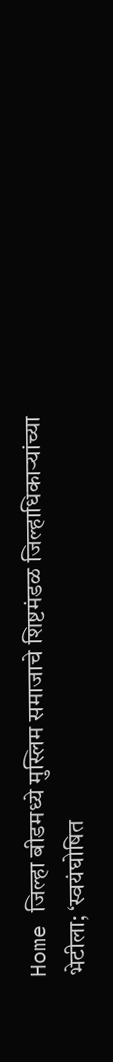Home जिल्हा बीडमध्ये मुस्लिम समाजाचे शिष्टमंडळ जिल्हाधिकाऱ्यांच्या भेटीला; ‘स्वयंघोषित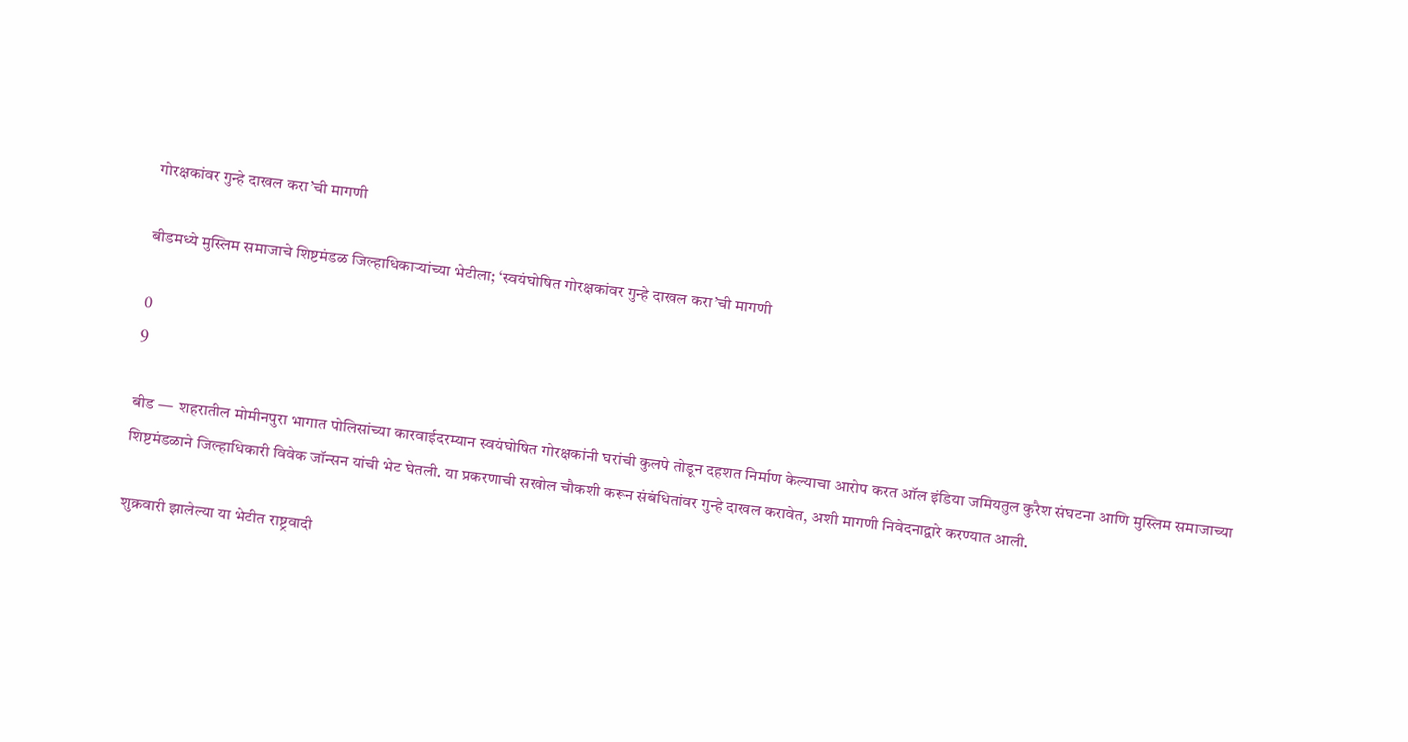गोरक्षकांवर गुन्हे दाखल करा’ची मागणी

बीडमध्ये मुस्लिम समाजाचे शिष्टमंडळ जिल्हाधिकाऱ्यांच्या भेटीला; ‘स्वयंघोषित गोरक्षकांवर गुन्हे दाखल करा’ची मागणी

0
9

बीड —  शहरातील मोमीनपुरा भागात पोलिसांच्या कारवाईदरम्यान स्वयंघोषित गोरक्षकांनी घरांची कुलपे तोडून दहशत निर्माण केल्याचा आरोप करत ऑल इंडिया जमियतुल कुरैश संघटना आणि मुस्लिम समाजाच्या शिष्टमंडळाने जिल्हाधिकारी विवेक जॉन्सन यांची भेट घेतली. या प्रकरणाची सखोल चौकशी करून संबंधितांवर गुन्हे दाखल करावेत, अशी मागणी निवेदनाद्वारे करण्यात आली.

शुक्रवारी झालेल्या या भेटीत राष्ट्रवादी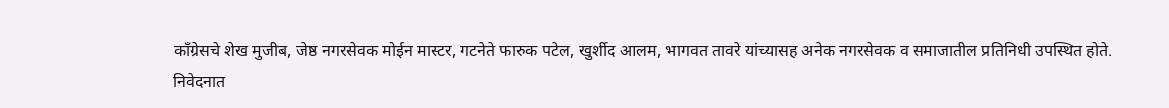काँग्रेसचे शेख मुजीब, जेष्ठ नगरसेवक मोईन मास्टर, गटनेते फारुक पटेल, खुर्शीद आलम, भागवत तावरे यांच्यासह अनेक नगरसेवक व समाजातील प्रतिनिधी उपस्थित होते.
निवेदनात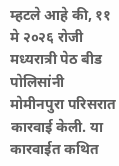म्हटले आहे की, ११ मे २०२६ रोजी मध्यरात्री पेठ बीड पोलिसांनी मोमीनपुरा परिसरात कारवाई केली. या कारवाईत कथित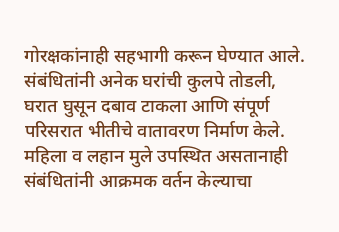गोरक्षकांनाही सहभागी करून घेण्यात आले. संबंधितांनी अनेक घरांची कुलपे तोडली, घरात घुसून दबाव टाकला आणि संपूर्ण परिसरात भीतीचे वातावरण निर्माण केले. महिला व लहान मुले उपस्थित असतानाही संबंधितांनी आक्रमक वर्तन केल्याचा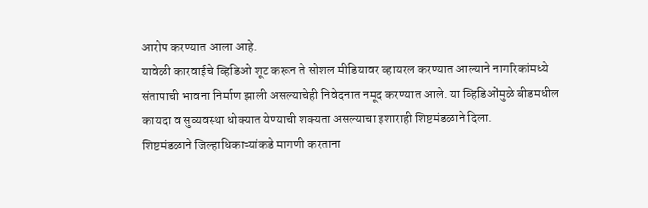आरोप करण्यात आला आहे.
यावेळी कारवाईचे व्हिडिओ शूट करून ते सोशल मीडियावर व्हायरल करण्यात आल्याने नागरिकांमध्ये संतापाची भावना निर्माण झाली असल्याचेही निवेदनात नमूद करण्यात आले. या व्हिडिओंमुळे बीडमधील कायदा व सुव्यवस्था धोक्यात येण्याची शक्यता असल्याचा इशाराही शिष्टमंडळाने दिला.
शिष्टमंडळाने जिल्हाधिकाऱ्यांकडे मागणी करताना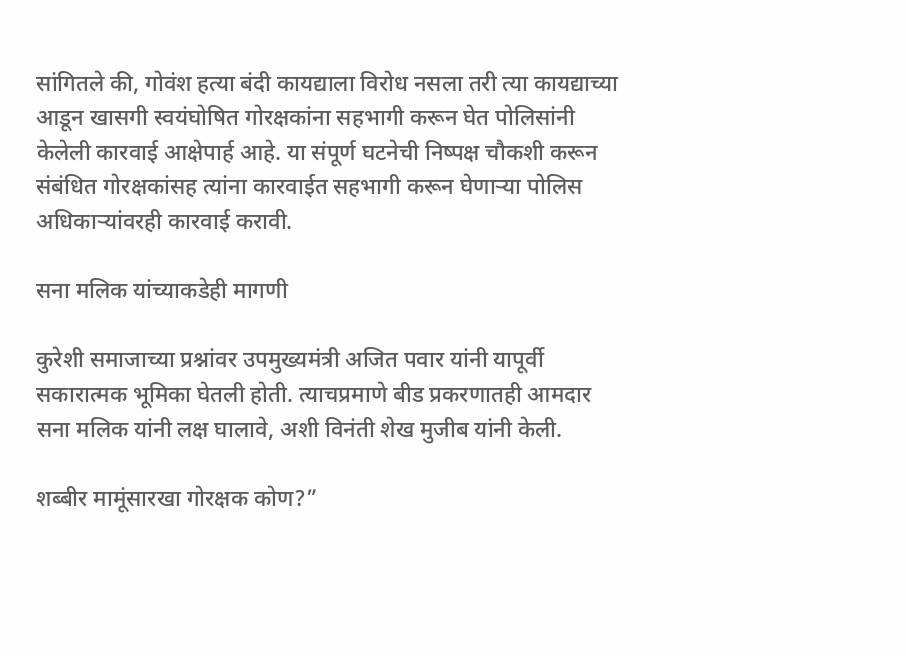सांगितले की, गोवंश हत्या बंदी कायद्याला विरोध नसला तरी त्या कायद्याच्या आडून खासगी स्वयंघोषित गोरक्षकांना सहभागी करून घेत पोलिसांनी केलेली कारवाई आक्षेपार्ह आहे. या संपूर्ण घटनेची निष्पक्ष चौकशी करून संबंधित गोरक्षकांसह त्यांना कारवाईत सहभागी करून घेणाऱ्या पोलिस अधिकाऱ्यांवरही कारवाई करावी.

सना मलिक यांच्याकडेही मागणी

कुरेशी समाजाच्या प्रश्नांवर उपमुख्यमंत्री अजित पवार यांनी यापूर्वी सकारात्मक भूमिका घेतली होती. त्याचप्रमाणे बीड प्रकरणातही आमदार सना मलिक यांनी लक्ष घालावे, अशी विनंती शेख मुजीब यांनी केली.

शब्बीर मामूंसारखा गोरक्षक कोण?”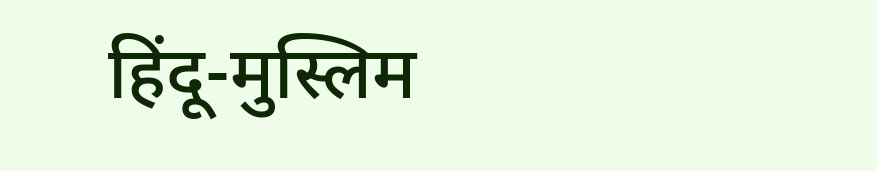हिंदू-मुस्लिम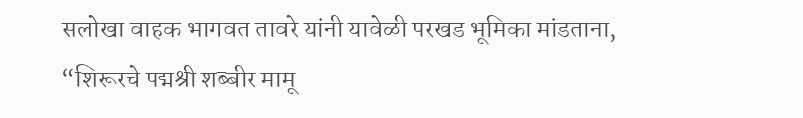सलोखा वाहक भागवत तावरे यांनी यावेळी परखड भूमिका मांडताना, “शिरूरचे पद्मश्री शब्बीर मामू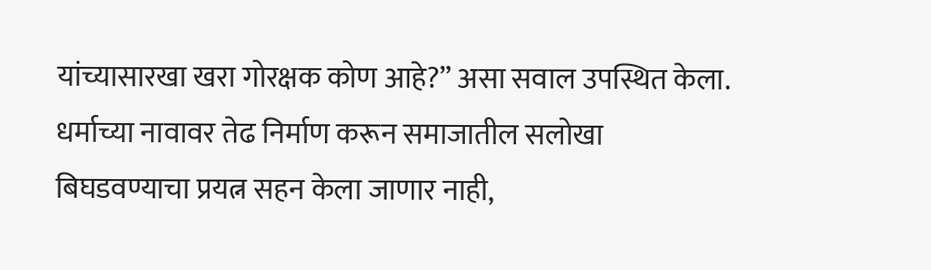यांच्यासारखा खरा गोरक्षक कोण आहे?” असा सवाल उपस्थित केला. धर्माच्या नावावर तेढ निर्माण करून समाजातील सलोखा बिघडवण्याचा प्रयत्न सहन केला जाणार नाही,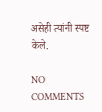असेही त्यांनी स्पष्ट केले.

NO COMMENTS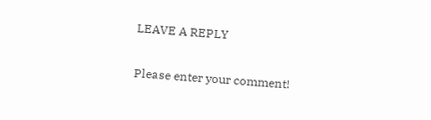LEAVE A REPLY

Please enter your comment!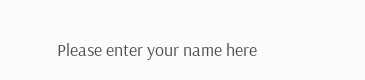Please enter your name here